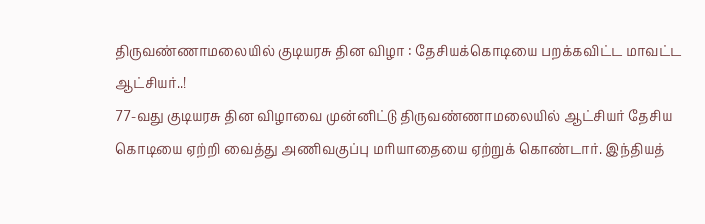திருவண்ணாமலையில் குடியரசு தின விழா : தேசியக்கொடியை பறக்கவிட்ட மாவட்ட ஆட்சியர்..!
77-வது குடியரசு தின விழாவை முன்னிட்டு திருவண்ணாமலையில் ஆட்சியர் தேசிய கொடியை ஏற்றி வைத்து அணிவகுப்பு மரியாதையை ஏற்றுக் கொண்டார். இந்தியத்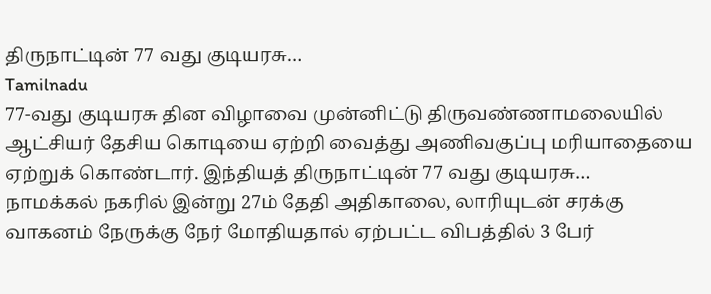திருநாட்டின் 77 வது குடியரசு…
Tamilnadu
77-வது குடியரசு தின விழாவை முன்னிட்டு திருவண்ணாமலையில் ஆட்சியர் தேசிய கொடியை ஏற்றி வைத்து அணிவகுப்பு மரியாதையை ஏற்றுக் கொண்டார். இந்தியத் திருநாட்டின் 77 வது குடியரசு…
நாமக்கல் நகரில் இன்று 27ம் தேதி அதிகாலை, லாரியுடன் சரக்கு வாகனம் நேருக்கு நேர் மோதியதால் ஏற்பட்ட விபத்தில் 3 பேர்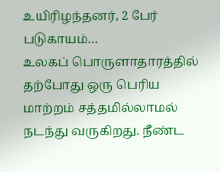உயிரிழந்தனர், 2 பேர் படுகாயம்…
உலகப் பொருளாதாரத்தில் தற்போது ஒரு பெரிய மாற்றம் சத்தமில்லாமல் நடந்து வருகிறது. நீண்ட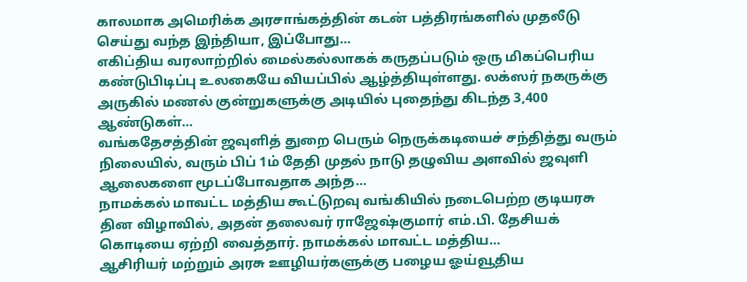காலமாக அமெரிக்க அரசாங்கத்தின் கடன் பத்திரங்களில் முதலீடு செய்து வந்த இந்தியா, இப்போது…
எகிப்திய வரலாற்றில் மைல்கல்லாகக் கருதப்படும் ஒரு மிகப்பெரிய கண்டுபிடிப்பு உலகையே வியப்பில் ஆழ்த்தியுள்ளது. லக்ஸர் நகருக்கு அருகில் மணல் குன்றுகளுக்கு அடியில் புதைந்து கிடந்த 3,400 ஆண்டுகள்…
வங்கதேசத்தின் ஜவுளித் துறை பெரும் நெருக்கடியைச் சந்தித்து வரும் நிலையில், வரும் பிப் 1ம் தேதி முதல் நாடு தழுவிய அளவில் ஜவுளி ஆலைகளை மூடப்போவதாக அந்த…
நாமக்கல் மாவட்ட மத்திய கூட்டுறவு வங்கியில் நடைபெற்ற குடியரசு தின விழாவில், அதன் தலைவர் ராஜேஷ்குமார் எம்.பி. தேசியக் கொடியை ஏற்றி வைத்தார். நாமக்கல் மாவட்ட மத்திய…
ஆசிரியர் மற்றும் அரசு ஊழியர்களுக்கு பழைய ஓய்வூதிய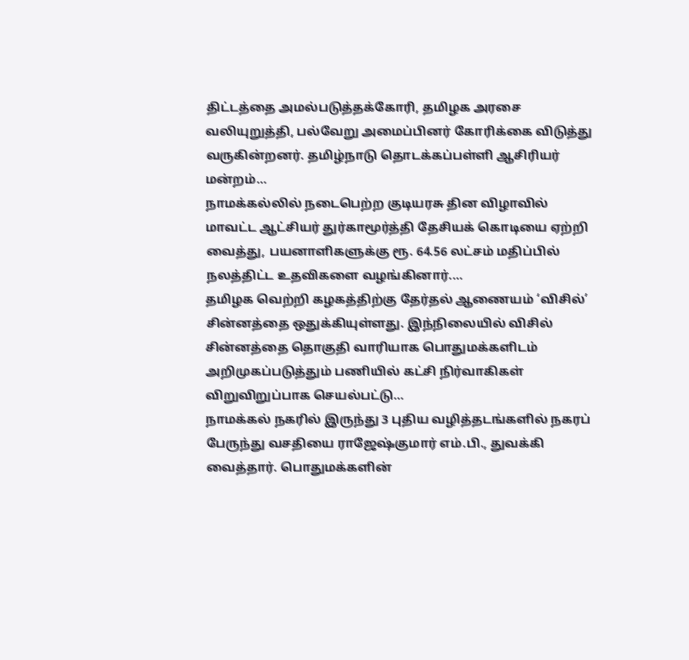திட்டத்தை அமல்படுத்தக்கோரி, தமிழக அரசை வலியுறுத்தி, பல்வேறு அமைப்பினர் கோரிக்கை விடுத்து வருகின்றனர். தமிழ்நாடு தொடக்கப்பள்ளி ஆசிரியர் மன்றம்…
நாமக்கல்லில் நடைபெற்ற குடியரசு தின விழாவில் மாவட்ட ஆட்சியர் துர்காமூர்த்தி தேசியக் கொடியை ஏற்றி வைத்து, பயனாளிகளுக்கு ரூ. 64.56 லட்சம் மதிப்பில் நலத்திட்ட உதவிகளை வழங்கினார்.…
தமிழக வெற்றி கழகத்திற்கு தேர்தல் ஆணையம் ‘விசில்’ சின்னத்தை ஒதுக்கியுள்ளது. இந்நிலையில் விசில் சின்னத்தை தொகுதி வாரியாக பொதுமக்களிடம் அறிமுகப்படுத்தும் பணியில் கட்சி நிர்வாகிகள் விறுவிறுப்பாக செயல்பட்டு…
நாமக்கல் நகரில் இருந்து 3 புதிய வழித்தடங்களில் நகரப் பேருந்து வசதியை ராஜேஷ்குமார் எம்.பி., துவக்கி வைத்தார். பொதுமக்களின்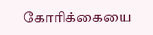கோரிக்கையை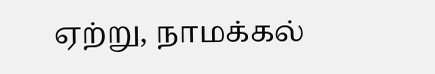ஏற்று, நாமக்கல்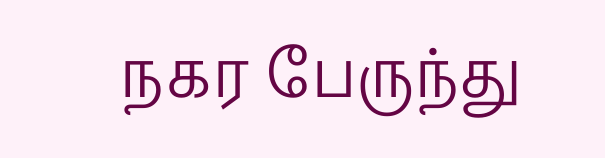நகர பேருந்து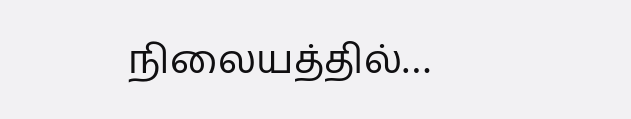நிலையத்தில்…